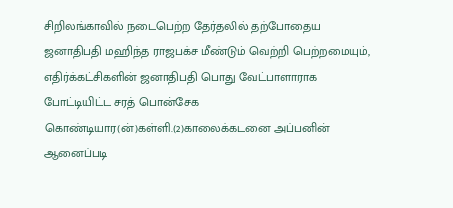சிறிலங்காவில் நடைபெற்ற தேர்தலில் தற்போதைய ஜனாதிபதி மஹிந்த ராஜபக்ச மீண்டும் வெற்றி பெற்றமையும், எதிர்க்கட்சிகளின் ஜனாதிபதி பொது வேட்பாளாராக போட்டியிட்ட சரத் பொன்சேக  கொண்டியார(ன்)கள்ளி.(2)காலைக்கடனை அப்பனின் ஆனைப்படி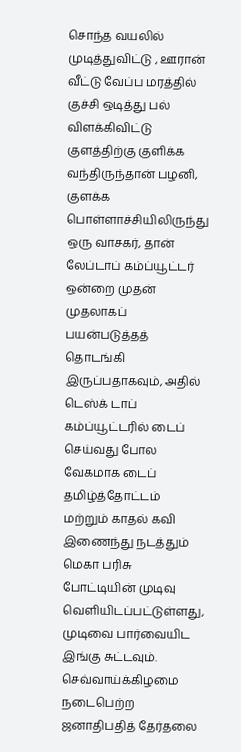சொந்த வயலில் முடித்துவிட்டு , ஊரான் வீட்டு வேப்ப மரத்தில் குச்சி ஒடித்து பல் விளக்கிவிட்டு குளத்திற்கு குளிக்க வந்திருந்தான் பழனி, குளக்க
பொள்ளாச்சியிலிருந்து ஒரு வாசகர், தான் லேப்டாப் கம்ப்யூட்டர் ஒன்றை முதன் முதலாகப் பயன்படுத்தத் தொடங்கி இருப்பதாகவும், அதில் டெஸ்க் டாப் கம்ப்யூட்டரில் டைப் செய்வது போல வேகமாக டைப் தமிழ்த்தோட்டம் மற்றும் காதல் கவி இணைந்து நடத்தும் மெகா பரிசு போட்டியின் முடிவு வெளியிடப்பட்டுள்ளது, முடிவை பார்வையிட இங்கு சுட்டவும்.
செவ்வாய்க்கிழமை நடைபெற்ற ஜனாதிபதித் தேர்தலை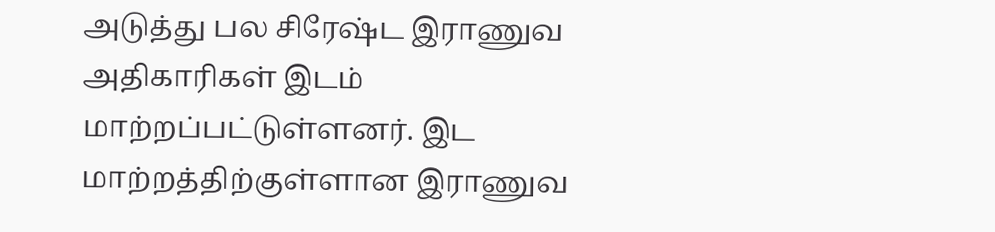அடுத்து பல சிரேஷ்ட இராணுவ அதிகாரிகள் இடம் மாற்றப்பட்டுள்ளனர். இட மாற்றத்திற்குள்ளான இராணுவ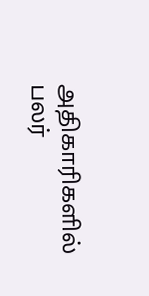அதிகாரிகளில் பலர்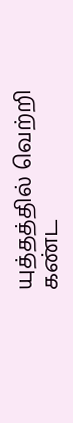யுத்தத்தில் வெற்றி கண்ட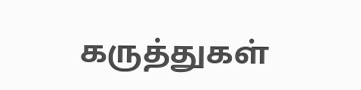கருத்துகள்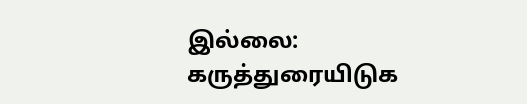இல்லை:
கருத்துரையிடுக